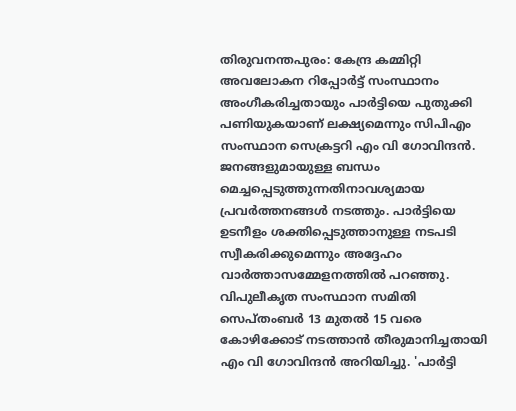തിരുവനന്തപുരം: കേന്ദ്ര കമ്മിറ്റി അവലോകന റിപ്പോർട്ട് സംസ്ഥാനം അംഗീകരിച്ചതായും പാർട്ടിയെ പുതുക്കി പണിയുകയാണ് ലക്ഷ്യമെന്നും സിപിഎം സംസ്ഥാന സെക്രട്ടറി എം വി ഗോവിന്ദൻ. ജനങ്ങളുമായുള്ള ബന്ധം മെച്ചപ്പെടുത്തുന്നതിനാവശ്യമായ പ്രവർത്തനങ്ങൾ നടത്തും. പാർട്ടിയെ ഉടനീളം ശക്തിപ്പെടുത്താനുള്ള നടപടി സ്വീകരിക്കുമെന്നും അദ്ദേഹം വാർത്താസമ്മേളനത്തിൽ പറഞ്ഞു.
വിപുലീകൃത സംസ്ഥാന സമിതി സെപ്തംബർ 13 മുതൽ 15 വരെ കോഴിക്കോട് നടത്താൻ തീരുമാനിച്ചതായി എം വി ഗോവിന്ദൻ അറിയിച്ചു. 'പാർട്ടി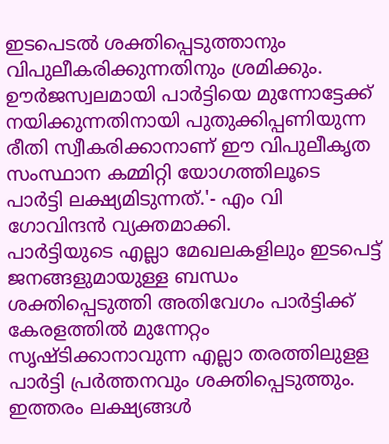ഇടപെടൽ ശക്തിപ്പെടുത്താനും വിപുലീകരിക്കുന്നതിനും ശ്രമിക്കും. ഊർജസ്വലമായി പാർട്ടിയെ മുന്നോട്ടേക്ക് നയിക്കുന്നതിനായി പുതുക്കിപ്പണിയുന്ന രീതി സ്വീകരിക്കാനാണ് ഈ വിപുലീകൃത സംസ്ഥാന കമ്മിറ്റി യോഗത്തിലൂടെ പാർട്ടി ലക്ഷ്യമിടുന്നത്.'- എം വി ഗോവിന്ദൻ വ്യക്തമാക്കി.
പാർട്ടിയുടെ എല്ലാ മേഖലകളിലും ഇടപെട്ട് ജനങ്ങളുമായുള്ള ബന്ധം ശക്തിപ്പെടുത്തി അതിവേഗം പാർട്ടിക്ക് കേരളത്തിൽ മുന്നേറ്റം സൃഷ്ടിക്കാനാവുന്ന എല്ലാ തരത്തിലുളള പാർട്ടി പ്രർത്തനവും ശക്തിപ്പെടുത്തും. ഇത്തരം ലക്ഷ്യങ്ങൾ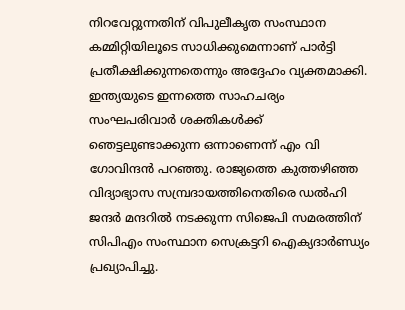നിറവേറ്റുന്നതിന് വിപുലീകൃത സംസ്ഥാന കമ്മിറ്റിയിലൂടെ സാധിക്കുമെന്നാണ് പാർട്ടി പ്രതീക്ഷിക്കുന്നതെന്നും അദ്ദേഹം വ്യക്തമാക്കി.
ഇന്ത്യയുടെ ഇന്നത്തെ സാഹചര്യം സംഘപരിവാർ ശക്തികൾക്ക് ഞെട്ടലുണ്ടാക്കുന്ന ഒന്നാണെന്ന് എം വി ഗോവിന്ദൻ പറഞ്ഞു. രാജ്യത്തെ കുത്തഴിഞ്ഞ വിദ്യാഭ്യാസ സമ്പ്രദായത്തിനെതിരെ ഡൽഹി ജന്ദർ മന്ദറിൽ നടക്കുന്ന സിജെപി സമരത്തിന് സിപിഎം സംസ്ഥാന സെക്രട്ടറി ഐക്യദാർണ്ഡ്യം പ്രഖ്യാപിച്ചു.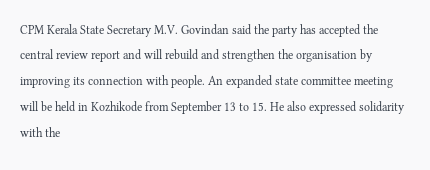CPM Kerala State Secretary M.V. Govindan said the party has accepted the central review report and will rebuild and strengthen the organisation by improving its connection with people. An expanded state committee meeting will be held in Kozhikode from September 13 to 15. He also expressed solidarity with the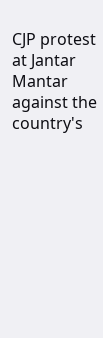CJP protest at Jantar Mantar against the country's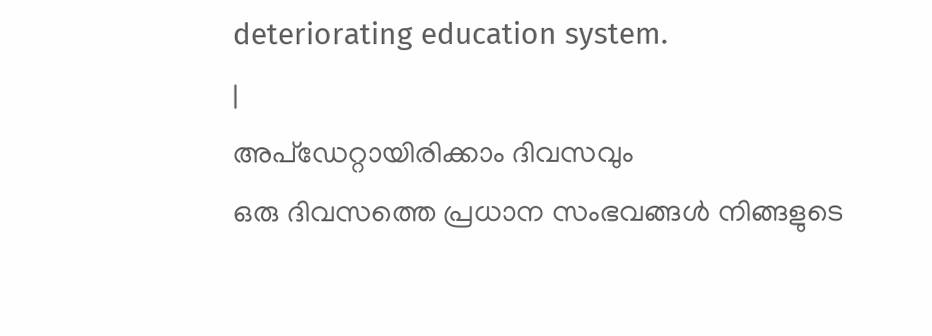deteriorating education system.
|
അപ്ഡേറ്റായിരിക്കാം ദിവസവും
ഒരു ദിവസത്തെ പ്രധാന സംഭവങ്ങൾ നിങ്ങളുടെ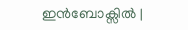ഇൻബോക്സിൽ |